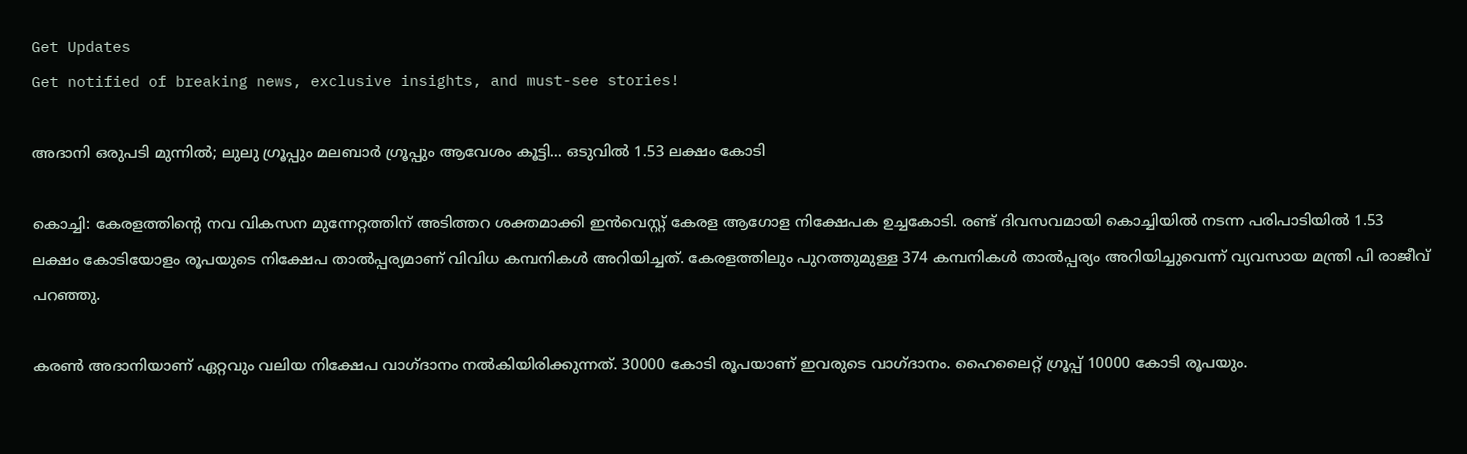Get Updates
Get notified of breaking news, exclusive insights, and must-see stories!

അദാനി ഒരുപടി മുന്നില്‍; ലുലു ഗ്രൂപ്പും മലബാര്‍ ഗ്രൂപ്പും ആവേശം കൂട്ടി... ഒടുവില്‍ 1.53 ലക്ഷം കോടി

കൊച്ചി: കേരളത്തിന്റെ നവ വികസന മുന്നേറ്റത്തിന് അടിത്തറ ശക്തമാക്കി ഇന്‍വെസ്റ്റ് കേരള ആഗോള നിക്ഷേപക ഉച്ചകോടി. രണ്ട് ദിവസവമായി കൊച്ചിയില്‍ നടന്ന പരിപാടിയില്‍ 1.53 ലക്ഷം കോടിയോളം രൂപയുടെ നിക്ഷേപ താല്‍പ്പര്യമാണ് വിവിധ കമ്പനികള്‍ അറിയിച്ചത്. കേരളത്തിലും പുറത്തുമുള്ള 374 കമ്പനികള്‍ താല്‍പ്പര്യം അറിയിച്ചുവെന്ന് വ്യവസായ മന്ത്രി പി രാജീവ് പറഞ്ഞു.

കരണ്‍ അദാനിയാണ് ഏറ്റവും വലിയ നിക്ഷേപ വാഗ്ദാനം നല്‍കിയിരിക്കുന്നത്. 30000 കോടി രൂപയാണ് ഇവരുടെ വാഗ്ദാനം. ഹൈലൈറ്റ് ഗ്രൂപ്പ് 10000 കോടി രൂപയും.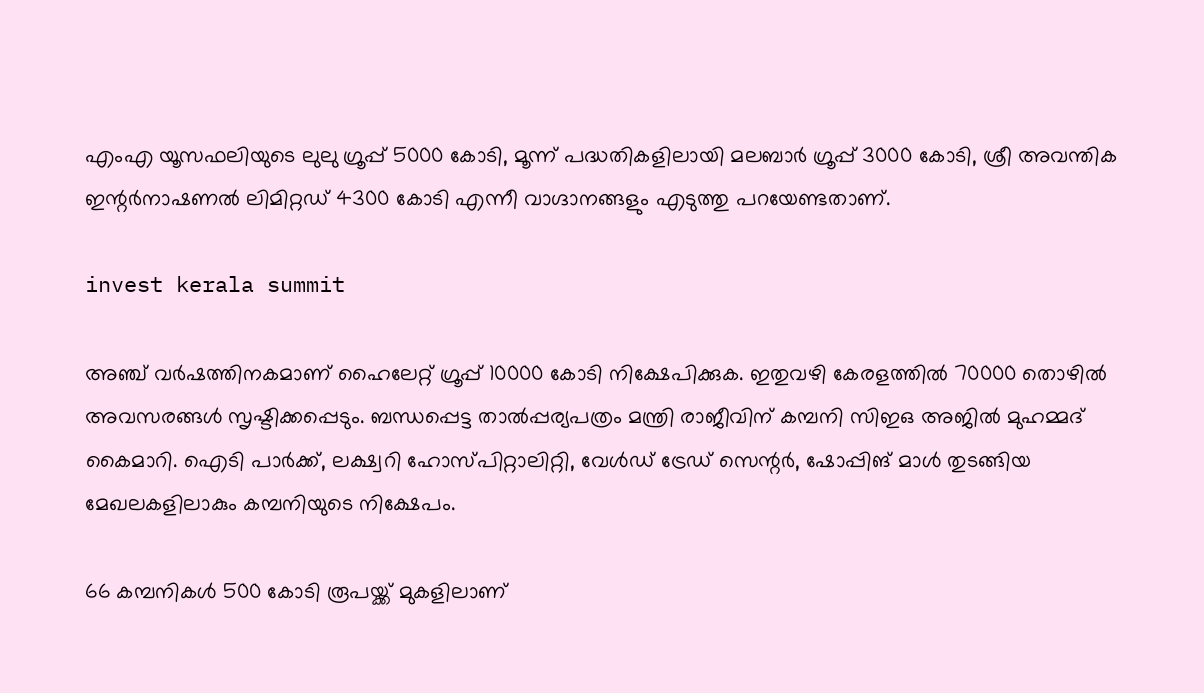എംഎ യൂസഫലിയുടെ ലുലു ഗ്രൂപ്പ് 5000 കോടി, മൂന്ന് പദ്ധതികളിലായി മലബാര്‍ ഗ്രൂപ്പ് 3000 കോടി, ശ്രീ അവന്തിക ഇന്റര്‍നാഷണല്‍ ലിമിറ്റഡ് 4300 കോടി എന്നീ വാഗ്ദാനങ്ങളും എടുത്തു പറയേണ്ടതാണ്.

invest kerala summit

അഞ്ച് വര്‍ഷത്തിനകമാണ് ഹൈലേറ്റ് ഗ്രൂപ്പ് 10000 കോടി നിക്ഷേപിക്കുക. ഇതുവഴി കേരളത്തില്‍ 70000 തൊഴില്‍ അവസരങ്ങള്‍ സൃഷ്ടിക്കപ്പെടും. ബന്ധപ്പെട്ട താല്‍പ്പര്യപത്രം മന്ത്രി രാജീവിന് കമ്പനി സിഇഒ അജില്‍ മുഹമ്മദ് കൈമാറി. ഐടി പാര്‍ക്ക്, ലക്ഷ്വറി ഹോസ്പിറ്റാലിറ്റി, വേള്‍ഡ് ട്രേഡ് സെന്റര്‍, ഷോപ്പിങ് മാള്‍ തുടങ്ങിയ മേഖലകളിലാകും കമ്പനിയുടെ നിക്ഷേപം.

66 കമ്പനികള്‍ 500 കോടി രൂപയ്ക്ക് മുകളിലാണ്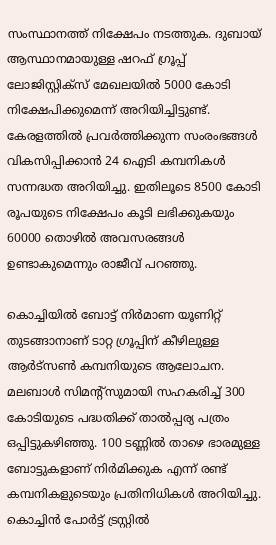സംസ്ഥാനത്ത് നിക്ഷേപം നടത്തുക. ദുബായ് ആസ്ഥാനമായുള്ള ഷറഫ് ഗ്രൂപ്പ് ലോജിസ്റ്റിക്‌സ് മേഖലയില്‍ 5000 കോടി നിക്ഷേപിക്കുമെന്ന് അറിയിച്ചിട്ടുണ്ട്. കേരളത്തില്‍ പ്രവര്‍ത്തിക്കുന്ന സംരംഭങ്ങള്‍ വികസിപ്പിക്കാന്‍ 24 ഐടി കമ്പനികള്‍ സന്നദ്ധത അറിയിച്ചു. ഇതിലൂടെ 8500 കോടി രൂപയുടെ നിക്ഷേപം കൂടി ലഭിക്കുകയും 60000 തൊഴില്‍ അവസരങ്ങള്‍ ഉണ്ടാകുമെന്നും രാജീവ് പറഞ്ഞു.

കൊച്ചിയില്‍ ബോട്ട് നിര്‍മാണ യൂണിറ്റ് തുടങ്ങാനാണ് ടാറ്റ ഗ്രൂപ്പിന് കീഴിലുള്ള ആര്‍ട്‌സണ്‍ കമ്പനിയുടെ ആലോചന. മലബാള്‍ സിമന്റ്‌സുമായി സഹകരിച്ച് 300 കോടിയുടെ പദ്ധതിക്ക് താല്‍പ്പര്യ പത്രം ഒപ്പിട്ടുകഴിഞ്ഞു. 100 ടണ്ണില്‍ താഴെ ഭാരമുള്ള ബോട്ടുകളാണ് നിര്‍മിക്കുക എന്ന് രണ്ട് കമ്പനികളുടെയും പ്രതിനിധികള്‍ അറിയിച്ചു. കൊച്ചിന്‍ പോര്‍ട്ട് ട്രസ്റ്റില്‍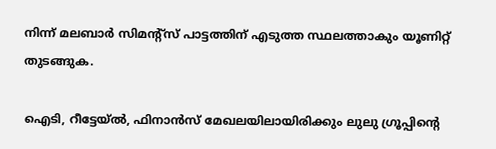നിന്ന് മലബാര്‍ സിമന്റ്‌സ് പാട്ടത്തിന് എടുത്ത സ്ഥലത്താകും യൂണിറ്റ് തുടങ്ങുക.

ഐടി, റീട്ടേയ്ല്‍, ഫിനാന്‍സ് മേഖലയിലായിരിക്കും ലുലു ഗ്രൂപ്പിന്റെ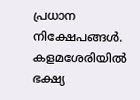പ്രധാന നിക്ഷേപങ്ങള്‍. കളമശേരിയില്‍ ഭക്ഷ്യ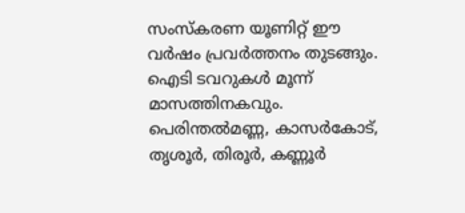സംസ്‌കരണ യൂണിറ്റ് ഈ വര്‍ഷം പ്രവര്‍ത്തനം തുടങ്ങും. ഐടി ടവറുകള്‍ മൂന്ന് മാസത്തിനകവും. പെരിന്തല്‍മണ്ണ, കാസര്‍കോട്, തൃശൂര്‍, തിരൂര്‍, കണ്ണൂര്‍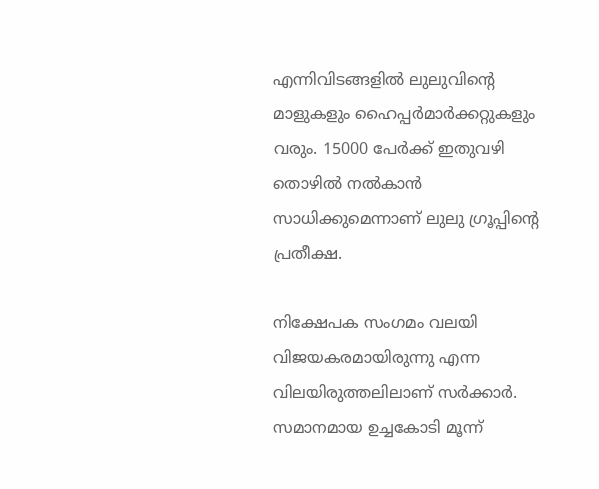എന്നിവിടങ്ങളില്‍ ലുലുവിന്റെ മാളുകളും ഹൈപ്പര്‍മാര്‍ക്കറ്റുകളും വരും. 15000 പേര്‍ക്ക് ഇതുവഴി തൊഴില്‍ നല്‍കാന്‍ സാധിക്കുമെന്നാണ് ലുലു ഗ്രൂപ്പിന്റെ പ്രതീക്ഷ.

നിക്ഷേപക സംഗമം വലയി വിജയകരമായിരുന്നു എന്ന വിലയിരുത്തലിലാണ് സര്‍ക്കാര്‍. സമാനമായ ഉച്ചകോടി മൂന്ന്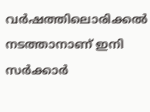വര്‍ഷത്തിലൊരിക്കല്‍ നടത്താനാണ് ഇനി സര്‍ക്കാര്‍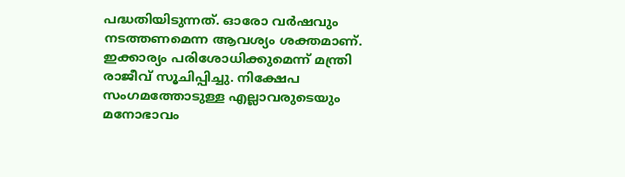പദ്ധതിയിടുന്നത്. ഓരോ വര്‍ഷവും നടത്തണമെന്ന ആവശ്യം ശക്തമാണ്. ഇക്കാര്യം പരിശോധിക്കുമെന്ന് മന്ത്രി രാജീവ് സൂചിപ്പിച്ചു. നിക്ഷേപ സംഗമത്തോടുള്ള എല്ലാവരുടെയും മനോഭാവം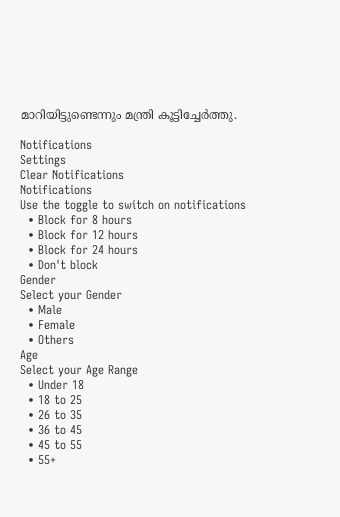മാറിയിട്ടുണ്ടെന്നും മന്ത്രി കൂട്ടിച്ചേര്‍ത്തു.

Notifications
Settings
Clear Notifications
Notifications
Use the toggle to switch on notifications
  • Block for 8 hours
  • Block for 12 hours
  • Block for 24 hours
  • Don't block
Gender
Select your Gender
  • Male
  • Female
  • Others
Age
Select your Age Range
  • Under 18
  • 18 to 25
  • 26 to 35
  • 36 to 45
  • 45 to 55
  • 55+